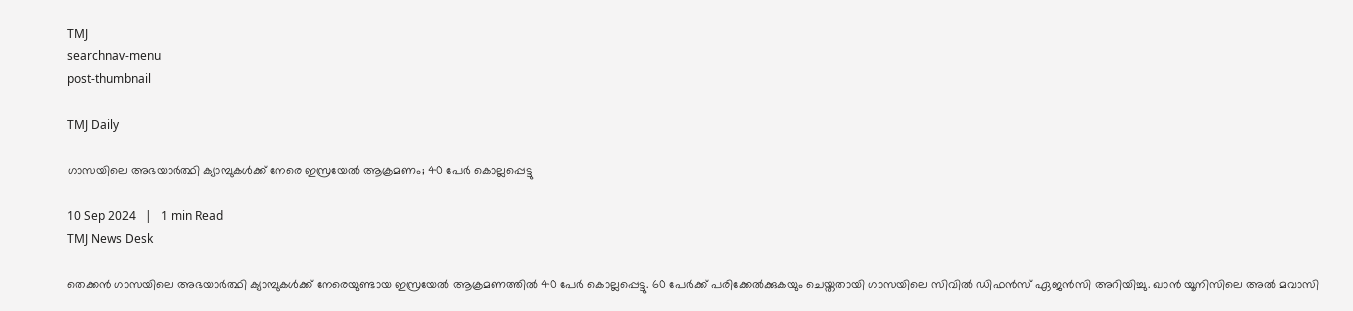TMJ
searchnav-menu
post-thumbnail

TMJ Daily

ഗാസയിലെ അഭയാര്‍ത്ഥി ക്യാമ്പുകള്‍ക്ക് നേരെ ഇസ്രയേല്‍ ആക്രമണം; 40 പേര്‍ കൊല്ലപ്പെട്ടു

10 Sep 2024   |   1 min Read
TMJ News Desk

തെക്കന്‍ ഗാസയിലെ അഭയാര്‍ത്ഥി ക്യാമ്പുകള്‍ക്ക് നേരെയുണ്ടായ ഇസ്രയേല്‍ ആക്രമണത്തില്‍ 40 പേര്‍ കൊല്ലപ്പെട്ടു. 60 പേര്‍ക്ക് പരിക്കേല്‍ക്കുകയും ചെയ്തതായി ഗാസയിലെ സിവില്‍ ഡിഫന്‍സ് ഏജന്‍സി അറിയിച്ചു. ഖാന്‍ യൂനിസിലെ അല്‍ മവാസി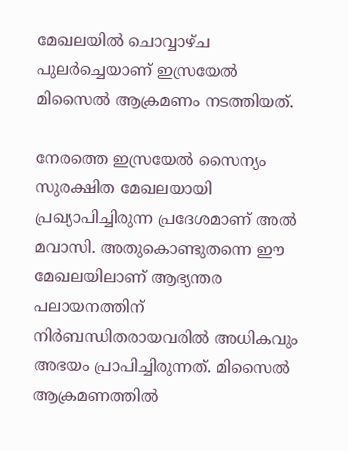മേഖലയില്‍ ചൊവ്വാഴ്ച പുലര്‍ച്ചെയാണ് ഇസ്രയേല്‍ മിസൈല്‍ ആക്രമണം നടത്തിയത്.

നേരത്തെ ഇസ്രയേല്‍ സൈന്യം സുരക്ഷിത മേഖലയായി പ്രഖ്യാപിച്ചിരുന്ന പ്രദേശമാണ് അല്‍ മവാസി. അതുകൊണ്ടുതന്നെ ഈ മേഖലയിലാണ് ആഭ്യന്തര പലായനത്തിന് നിര്‍ബന്ധിതരായവരില്‍ അധികവും അഭയം പ്രാപിച്ചിരുന്നത്. മിസൈല്‍ ആക്രമണത്തില്‍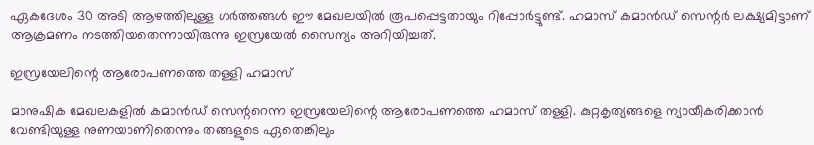ഏകദേശം 30 അടി ആഴത്തിലുള്ള ഗര്‍ത്തങ്ങള്‍ ഈ മേഖലയില്‍ രൂപപ്പെട്ടതായും റിപ്പോര്‍ട്ടുണ്ട്. ഹമാസ് കമാന്‍ഡ് സെന്റര്‍ ലക്ഷ്യമിട്ടാണ് ആക്രമണം നടത്തിയതെന്നായിരുന്നു ഇസ്രയേല്‍ സൈന്യം അറിയിച്ചത്.

ഇസ്രയേലിന്റെ ആരോപണത്തെ തള്ളി ഹമാസ്

മാനുഷിക മേഖലകളില്‍ കമാന്‍ഡ് സെന്ററെന്ന ഇസ്രയേലിന്റെ ആരോപണത്തെ ഹമാസ് തള്ളി. കുറ്റകൃത്യങ്ങളെ ന്യായീകരിക്കാന്‍ വേണ്ടിയുള്ള നുണയാണിതെന്നും തങ്ങളുടെ ഏതെങ്കിലും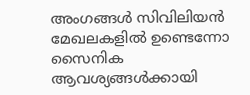അംഗങ്ങള്‍ സിവിലിയന്‍ മേഖലകളില്‍ ഉണ്ടെന്നോ സൈനിക ആവശ്യങ്ങള്‍ക്കായി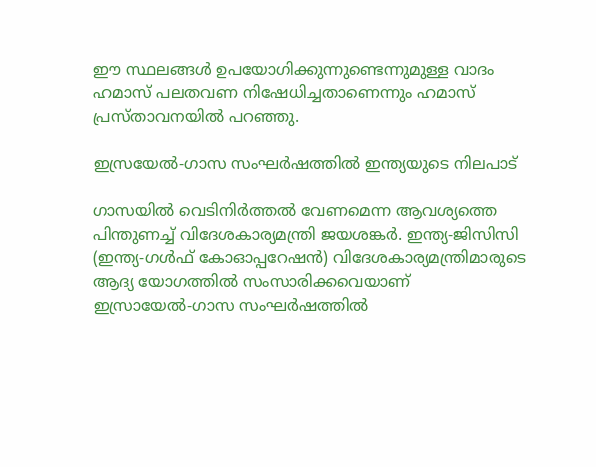ഈ സ്ഥലങ്ങള്‍ ഉപയോഗിക്കുന്നുണ്ടെന്നുമുള്ള വാദം ഹമാസ് പലതവണ നിഷേധിച്ചതാണെന്നും ഹമാസ് പ്രസ്താവനയില്‍ പറഞ്ഞു.

ഇസ്രയേല്‍-ഗാസ സംഘര്‍ഷത്തില്‍ ഇന്ത്യയുടെ നിലപാട്

ഗാസയില്‍ വെടിനിര്‍ത്തല്‍ വേണമെന്ന ആവശ്യത്തെ പിന്തുണച്ച് വിദേശകാര്യമന്ത്രി ജയശങ്കര്‍. ഇന്ത്യ-ജിസിസി (ഇന്ത്യ-ഗള്‍ഫ് കോഓപ്പറേഷന്‍) വിദേശകാര്യമന്ത്രിമാരുടെ ആദ്യ യോഗത്തില്‍ സംസാരിക്കവെയാണ് ഇസ്രായേല്‍-ഗാസ സംഘര്‍ഷത്തില്‍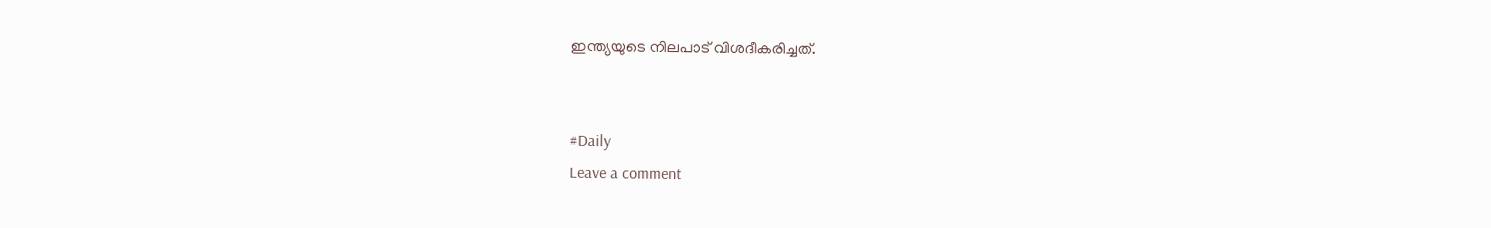ഇന്ത്യയുടെ നിലപാട് വിശദീകരിച്ചത്.


#Daily
Leave a comment